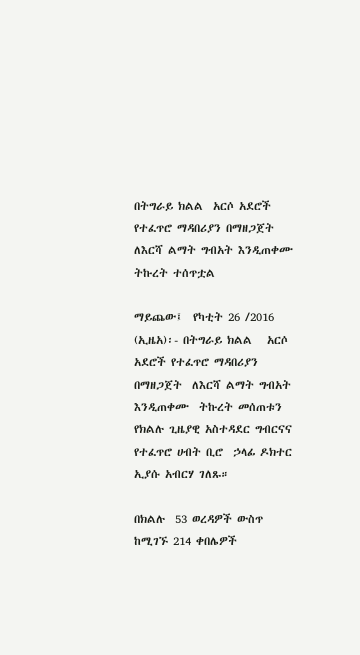በትግራይ ክልል  አርሶ አደሮች የተፈጥሮ ማዳበሪያን በማዘጋጀት  ለእርሻ ልማት ግብአት እንዲጠቀሙ  ትኩረት ተሰጥቷል

ማይጨው፤  የካቲት 26 /2016 (ኢዜአ)፡- በትግራይ ክልል   አርሶ አደሮች የተፈጥሮ ማዳበሪያን በማዘጋጀት  ለእርሻ ልማት ግብአት እንዲጠቀሙ  ትኩረት መሰጠቱን  የክልሉ ጊዜያዊ አስተዳደር ግብርናና የተፈጥሮ ሀብት ቢሮ  ኃላፊ ዶክተር ኢያሱ አብርሃ ገለጹ።

በክልሉ  53 ወረዳዎች ውስጥ ከሚገኙ 214 ቀበሌዎች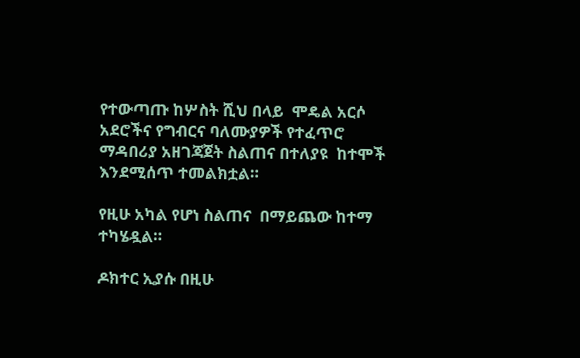የተውጣጡ ከሦስት ሺህ በላይ  ሞዴል አርሶ አደሮችና የግብርና ባለሙያዎች የተፈጥሮ ማዳበሪያ አዘገጃጀት ስልጠና በተለያዩ  ከተሞች እንደሚሰጥ ተመልክቷል።

የዚሁ አካል የሆነ ስልጠና  በማይጨው ከተማ ተካሄዷል።

ዶክተር ኢያሱ በዚሁ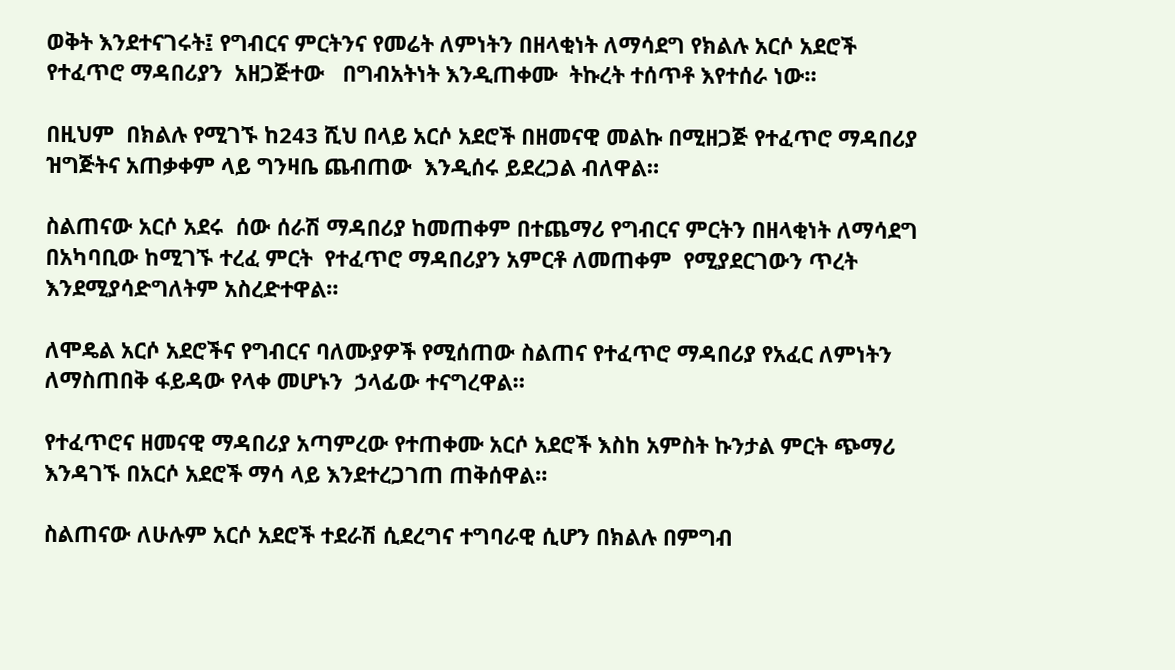ወቅት እንደተናገሩት፤ የግብርና ምርትንና የመሬት ለምነትን በዘላቂነት ለማሳደግ የክልሉ አርሶ አደሮች   የተፈጥሮ ማዳበሪያን  አዘጋጅተው   በግብአትነት እንዲጠቀሙ  ትኩረት ተሰጥቶ እየተሰራ ነው።

በዚህም  በክልሉ የሚገኙ ከ243 ሺህ በላይ አርሶ አደሮች በዘመናዊ መልኩ በሚዘጋጅ የተፈጥሮ ማዳበሪያ ዝግጅትና አጠቃቀም ላይ ግንዛቤ ጨብጠው  እንዲሰሩ ይደረጋል ብለዋል።

ስልጠናው አርሶ አደሩ  ሰው ሰራሽ ማዳበሪያ ከመጠቀም በተጨማሪ የግብርና ምርትን በዘላቂነት ለማሳደግ በአካባቢው ከሚገኙ ተረፈ ምርት  የተፈጥሮ ማዳበሪያን አምርቶ ለመጠቀም  የሚያደርገውን ጥረት እንደሚያሳድግለትም አስረድተዋል።

ለሞዴል አርሶ አደሮችና የግብርና ባለሙያዎች የሚሰጠው ስልጠና የተፈጥሮ ማዳበሪያ የአፈር ለምነትን ለማስጠበቅ ፋይዳው የላቀ መሆኑን  ኃላፊው ተናግረዋል።

የተፈጥሮና ዘመናዊ ማዳበሪያ አጣምረው የተጠቀሙ አርሶ አደሮች እስከ አምስት ኩንታል ምርት ጭማሪ እንዳገኙ በአርሶ አደሮች ማሳ ላይ እንደተረጋገጠ ጠቅሰዋል።

ስልጠናው ለሁሉም አርሶ አደሮች ተደራሽ ሲደረግና ተግባራዊ ሲሆን በክልሉ በምግብ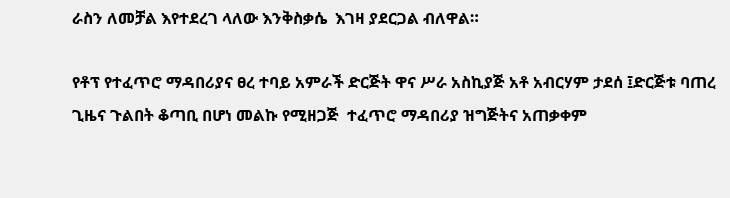ራስን ለመቻል እየተደረገ ላለው እንቅስቃሴ  እገዛ ያደርጋል ብለዋል።

የቶፕ የተፈጥሮ ማዳበሪያና ፀረ ተባይ አምራች ድርጅት ዋና ሥራ አስኪያጅ አቶ አብርሃም ታደሰ ፤ድርጅቱ ባጠረ ጊዜና ጉልበት ቆጣቢ በሆነ መልኩ የሚዘጋጅ  ተፈጥሮ ማዳበሪያ ዝግጅትና አጠቃቀም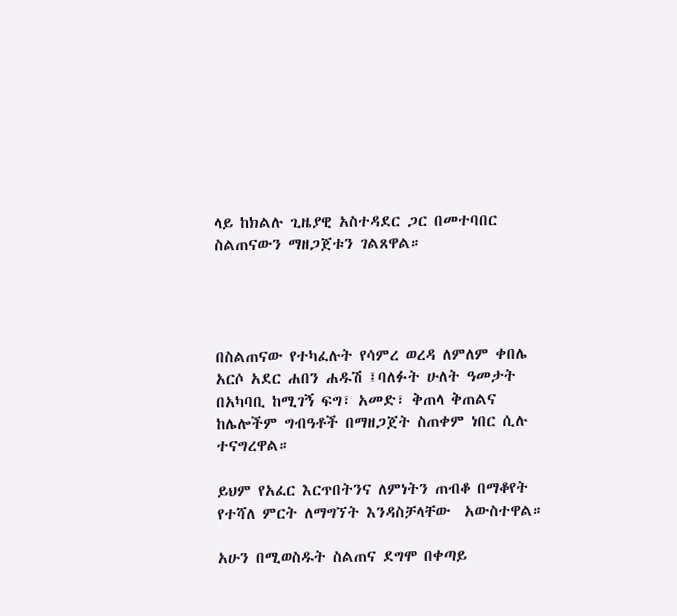ላይ ከክልሉ ጊዜያዊ አስተዳደር ጋር በመተባበር  ስልጠናውን ማዘጋጀቱን ገልጸዋል።




በስልጠናው የተካፈሉት የሳምረ ወረዳ ለምለም ቀበሌ አርሶ አደር ሐበን ሐዱሽ ፤ባለፉት ሁለት ዓመታት በአካባቢ ከሚገኝ ፍግ፣ አመድ፣ ቅጠላ ቅጠልና ከሌሎችም ግብዓቶች በማዘጋጀት ስጠቀም ነበር ሲሉ ተናግረዋል።

ይህም የአፈር እርጥበትንና ለምነትን ጠብቆ በማቆየት የተሻለ ምርት ለማግኘት እንዳስቻላቸው  አውስተዋል።

አሁን በሚወስዱት ስልጠና ደግሞ በቀጣይ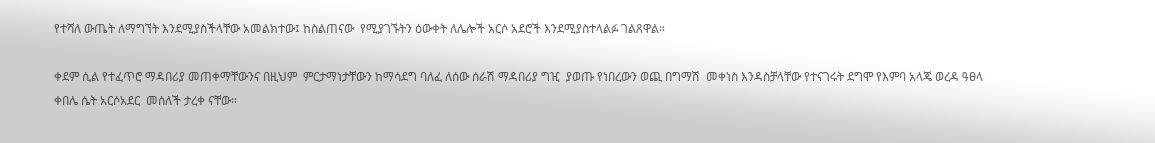የተሻለ ውጤት ለማግኘት እንደሚያስችላቸው አመልክተው፤ ከስልጠናው  የሚያገኙትን ዕውቀት ለሌሎች አርሶ አደሮች እንደሚያስተላልፉ ገልጸዋል።

ቀደም ሲል የተፈጥሮ ማዳበሪያ መጠቀማቸውንና በዚህም  ምርታማነታቸውን ከማሳደግ ባለፈ ለሰው ሰራሽ ማዳበሪያ ግዢ  ያወጡ የነበረውን ወጪ በግማሽ  መቀነስ እንዳስቻላቸው የተናገሩት ደግሞ የእምባ አላጄ ወረዳ ዓፀላ ቀበሌ ሴት አርሶአደር  መሰለች ታረቀ ናቸው።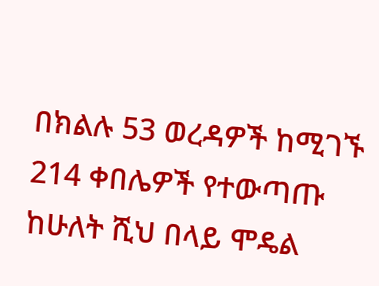በክልሉ 53 ወረዳዎች ከሚገኙ 214 ቀበሌዎች የተውጣጡ ከሁለት ሺህ በላይ ሞዴል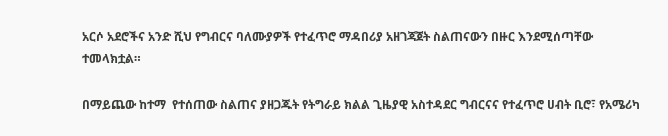አርሶ አደሮችና አንድ ሺህ የግብርና ባለሙያዎች የተፈጥሮ ማዳበሪያ አዘገጃጀት ስልጠናውን በዙር እንደሚሰጣቸው ተመላክቷል።

በማይጨው ከተማ  የተሰጠው ስልጠና ያዘጋጁት የትግራይ ክልል ጊዜያዊ አስተዳደር ግብርናና የተፈጥሮ ሀብት ቢሮ፣ የአሜሪካ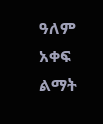ዓለም አቀፍ ልማት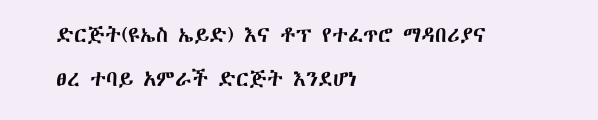ድርጅት(ዩኤስ ኤይድ) እና ቶፕ የተፈጥሮ ማዳበሪያና ፀረ ተባይ አምራች ድርጅት እንደሆነ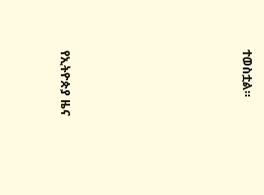ተወስቷል።







የኢትዮጵያ ዜና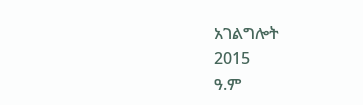አገልግሎት
2015
ዓ.ም